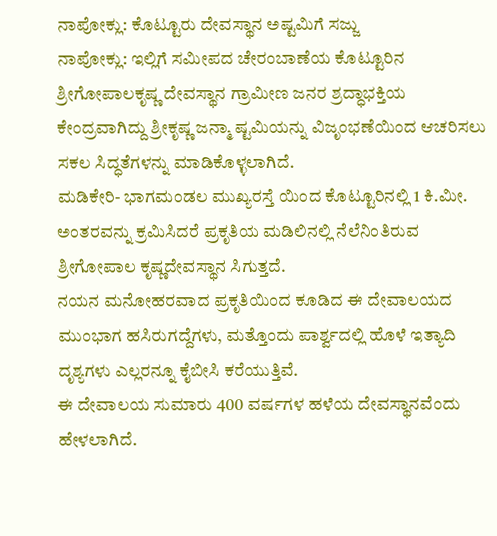ನಾಪೋಕ್ಲು: ಕೊಟ್ಟೂರು ದೇವಸ್ಥಾನ ಅಷ್ಟಮಿಗೆ ಸಜ್ಜು
ನಾಪೋಕ್ಲು: ಇಲ್ಲಿಗೆ ಸಮೀಪದ ಚೇರಂಬಾಣೆಯ ಕೊಟ್ಟೂರಿನ ಶ್ರೀಗೋಪಾಲಕೃಷ್ಣ ದೇವಸ್ಥಾನ ಗ್ರಾಮೀಣ ಜನರ ಶ್ರದ್ಧಾಭಕ್ತಿಯ ಕೇಂದ್ರವಾಗಿದ್ದು ಶ್ರೀಕೃಷ್ಣ ಜನ್ಮಾ ಷ್ಟಮಿಯನ್ನು ವಿಜೃಂಭಣೆಯಿಂದ ಆಚರಿಸಲು ಸಕಲ ಸಿದ್ಧತೆಗಳನ್ನು ಮಾಡಿಕೊಳ್ಳಲಾಗಿದೆ.
ಮಡಿಕೇರಿ- ಭಾಗಮಂಡಲ ಮುಖ್ಯರಸ್ತೆ ಯಿಂದ ಕೊಟ್ಟೂರಿನಲ್ಲಿ 1 ಕಿ.ಮೀ. ಅಂತರವನ್ನು ಕ್ರಮಿಸಿದರೆ ಪ್ರಕೃತಿಯ ಮಡಿಲಿನಲ್ಲಿ ನೆಲೆನಿಂತಿರುವ ಶ್ರೀಗೋಪಾಲ ಕೃಷ್ಣದೇವಸ್ಥಾನ ಸಿಗುತ್ತದೆ.
ನಯನ ಮನೋಹರವಾದ ಪ್ರಕೃತಿಯಿಂದ ಕೂಡಿದ ಈ ದೇವಾಲಯದ ಮುಂಭಾಗ ಹಸಿರುಗದ್ದೆಗಳು, ಮತ್ತೊಂದು ಪಾರ್ಶ್ವದಲ್ಲಿ ಹೊಳೆ ಇತ್ಯಾದಿ ದೃಶ್ಯಗಳು ಎಲ್ಲರನ್ನೂ ಕೈಬೀಸಿ ಕರೆಯುತ್ತಿವೆ.
ಈ ದೇವಾಲಯ ಸುಮಾರು 400 ವರ್ಷಗಳ ಹಳೆಯ ದೇವಸ್ಥಾನವೆಂದು ಹೇಳಲಾಗಿದೆ.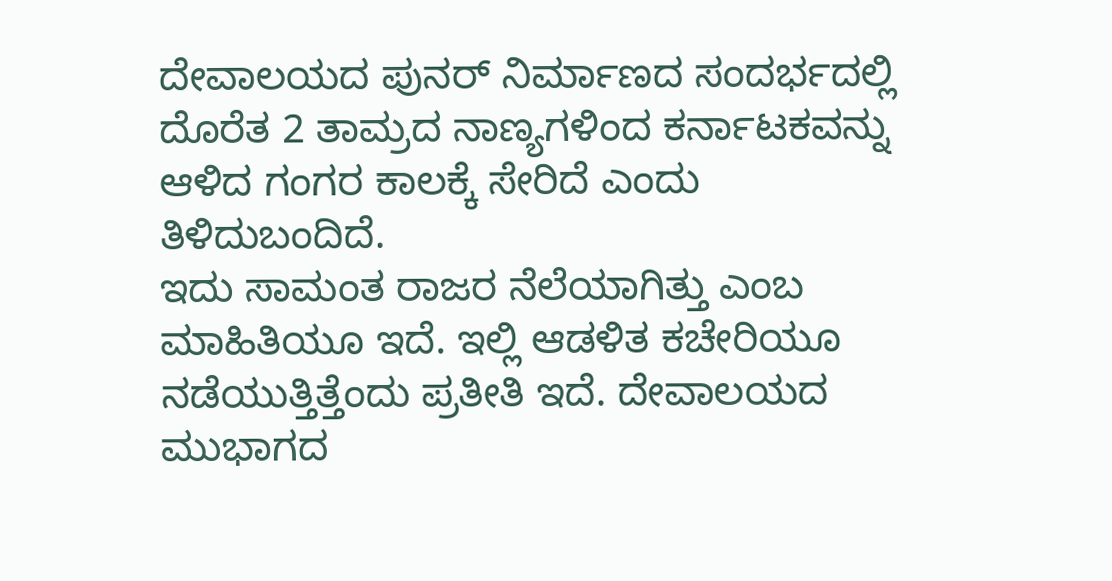ದೇವಾಲಯದ ಪುನರ್ ನಿರ್ಮಾಣದ ಸಂದರ್ಭದಲ್ಲಿ ದೊರೆತ 2 ತಾಮ್ರದ ನಾಣ್ಯಗಳಿಂದ ಕರ್ನಾಟಕವನ್ನು ಆಳಿದ ಗಂಗರ ಕಾಲಕ್ಕೆ ಸೇರಿದೆ ಎಂದು ತಿಳಿದುಬಂದಿದೆ.
ಇದು ಸಾಮಂತ ರಾಜರ ನೆಲೆಯಾಗಿತ್ತು ಎಂಬ ಮಾಹಿತಿಯೂ ಇದೆ. ಇಲ್ಲಿ ಆಡಳಿತ ಕಚೇರಿಯೂ ನಡೆಯುತ್ತಿತ್ತೆಂದು ಪ್ರತೀತಿ ಇದೆ. ದೇವಾಲಯದ ಮುಭಾಗದ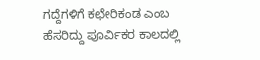ಗದ್ದೆಗಳಿಗೆ ಕಛೇರಿಕಂಡ ಎಂಬ ಹೆಸರಿದ್ದು ಪೂರ್ವಿಕರ ಕಾಲದಲ್ಲಿ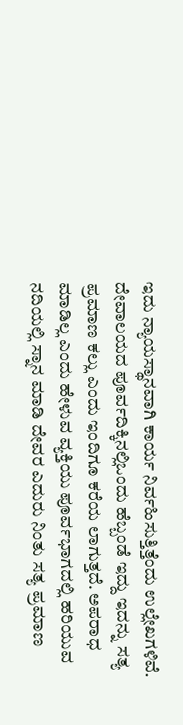ಇದು ನ್ಯಾಯಸ್ಥಾನವಾಗಿ ಕಾರ್ಯ ನಿರ್ವಹಿಸುತ್ತಿತ್ತೆಂದು ಉಲ್ಲೇಖಗಳಿವೆ.
ದೇವಾಲಯದ ಪೂರ್ವದಿಕ್ಕಿನಲ್ಲಿಒಂದು ಹೆಬ್ಬಂಡೆ ಇದ್ದು ಇದನ್ನು ಸತ್ಯ ಪ್ರಮಾಣ ಕಲ್ಲು ಎಂದು ಇಂದಿಗೂ ಕರೆಯ ಲಾಗುತ್ತದೆ. ಅಪರಾಧ ಮಾಡಿಲ್ಲ ಎಂದು ಹೇಳುವ ವ್ಯಕ್ತಿಯು ಪೂರ್ವಭಾಗದಲ್ಲಿ ಹರಿಯುವ ನದಿಯಲ್ಲಿ ಸ್ನಾನ ಮಾಡಿ ದೇವರ ಎದುರು ನಿಂತು ಸತ್ಯ ಪ್ರಮಾಣ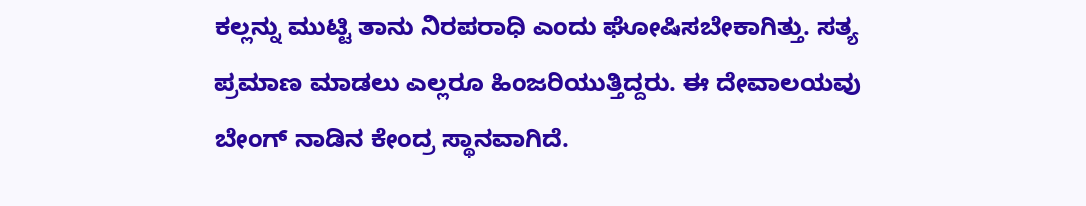ಕಲ್ಲನ್ನು ಮುಟ್ಟಿ ತಾನು ನಿರಪರಾಧಿ ಎಂದು ಘೋಷಿಸಬೇಕಾಗಿತ್ತು. ಸತ್ಯ ಪ್ರಮಾಣ ಮಾಡಲು ಎಲ್ಲರೂ ಹಿಂಜರಿಯುತ್ತಿದ್ದರು. ಈ ದೇವಾಲಯವು ಬೇಂಗ್ ನಾಡಿನ ಕೇಂದ್ರ ಸ್ಥಾನವಾಗಿದೆ.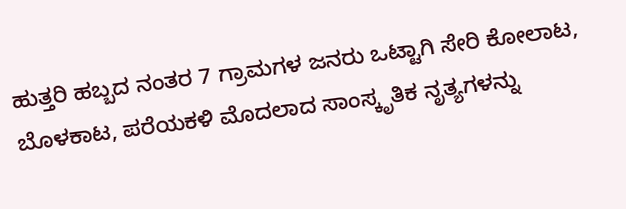ಹುತ್ತರಿ ಹಬ್ಬದ ನಂತರ 7 ಗ್ರಾಮಗಳ ಜನರು ಒಟ್ಟಾಗಿ ಸೇರಿ ಕೋಲಾಟ, ಬೊಳಕಾಟ, ಪರೆಯಕಳಿ ಮೊದಲಾದ ಸಾಂಸ್ಕೃತಿಕ ನೃತ್ಯಗಳನ್ನು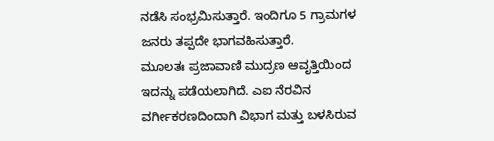ನಡೆಸಿ ಸಂಭ್ರಮಿಸುತ್ತಾರೆ. ಇಂದಿಗೂ 5 ಗ್ರಾಮಗಳ ಜನರು ತಪ್ಪದೇ ಭಾಗವಹಿಸುತ್ತಾರೆ.
ಮೂಲತಃ ಪ್ರಜಾವಾಣಿ ಮುದ್ರಣ ಆವೃತ್ತಿಯಿಂದ ಇದನ್ನು ಪಡೆಯಲಾಗಿದೆ. ಎಐ ನೆರವಿನ ವರ್ಗೀಕರಣದಿಂದಾಗಿ ವಿಭಾಗ ಮತ್ತು ಬಳಸಿರುವ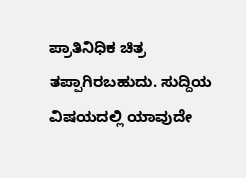ಪ್ರಾತಿನಿಧಿಕ ಚಿತ್ರ ತಪ್ಪಾಗಿರಬಹುದು. ಸುದ್ದಿಯ ವಿಷಯದಲ್ಲಿ ಯಾವುದೇ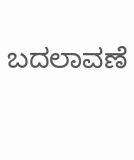ಬದಲಾವಣೆ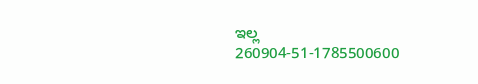ಇಲ್ಲ
260904-51-1785500600